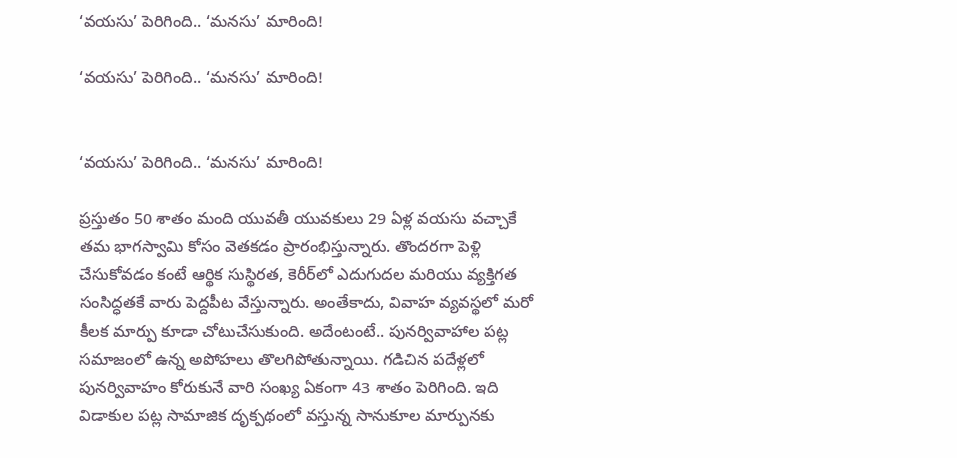‘వయసు’ పెరిగింది.. ‘మనసు’ మారింది!

‘వయసు’ పెరిగింది.. ‘మనసు’ మారింది!


‘వయసు’ పెరిగింది.. ‘మనసు’ మారింది!

ప్రస్తుతం 50 శాతం మంది యువతీ యువకులు 29 ఏళ్ల వయసు వచ్చాకే తమ భాగస్వామి కోసం వెతకడం ప్రారంభిస్తున్నారు. తొందరగా పెళ్లి చేసుకోవడం కంటే ఆర్థిక సుస్థిరత, కెరీర్‌లో ఎదుగుదల మరియు వ్యక్తిగత సంసిద్ధతకే వారు పెద్దపీట వేస్తున్నారు. అంతేకాదు, వివాహ వ్యవస్థలో మరో కీలక మార్పు కూడా చోటుచేసుకుంది. అదేంటంటే.. పునర్వివాహాల పట్ల సమాజంలో ఉన్న అపోహలు తొలగిపోతున్నాయి. గడిచిన పదేళ్లలో పునర్వివాహం కోరుకునే వారి సంఖ్య ఏకంగా 43 శాతం పెరిగింది. ఇది విడాకుల పట్ల సామాజిక దృక్పథంలో వస్తున్న సానుకూల మార్పునకు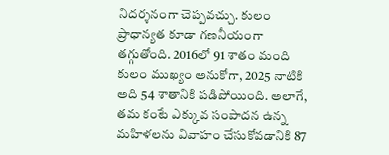నిదర్శనంగా చెప్పవచ్చు. కులం ప్రాధాన్యత కూడా గణనీయంగా తగ్గుతోంది. 2016లో 91 శాతం మంది కులం ముఖ్యం అనుకోగా, 2025 నాటికి అది 54 శాతానికి పడిపోయింది. అలాగే, తమ కంటే ఎక్కువ సంపాదన ఉన్న మహిళలను వివాహం చేసుకోవడానికి 87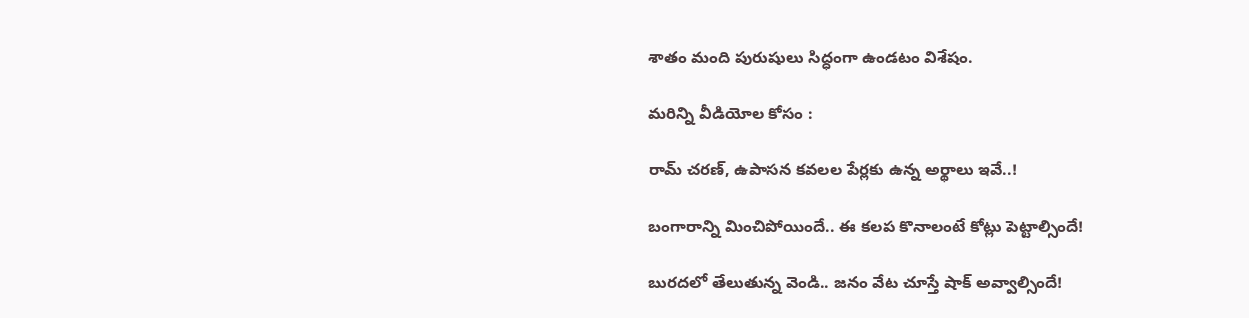శాతం మంది పురుషులు సిద్ధంగా ఉండటం విశేషం.

మరిన్ని వీడియోల కోసం :

రామ్ చ‌ర‌ణ్‌, ఉపాస‌న క‌వ‌లల పేర్లకు ఉన్న అర్థాలు ఇవే..!

బంగారాన్ని మించిపోయిందే.. ఈ కలప కొనాలంటే కోట్లు పెట్టాల్సిందే!

బురదలో తేలుతున్న వెండి.. జనం వేట చూస్తే షాక్ అవ్వాల్సిందే!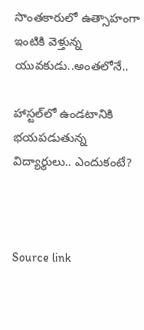సొంతకారులో ఉత్సాహంగా ఇంటికి వెళ్తున్న యువకుడు..అంతలోనే..

హాస్టల్‌లో ఉండటానికి భయపడుతున్న విద్యార్థులు.. ఎందుకంటే?



Source link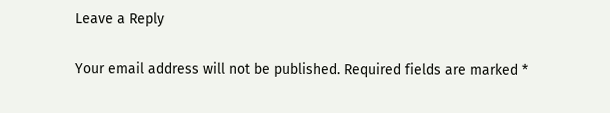Leave a Reply

Your email address will not be published. Required fields are marked *